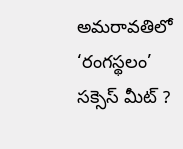అమరావతిలో ‘రంగస్థలం’ సక్సెస్ మీట్ ?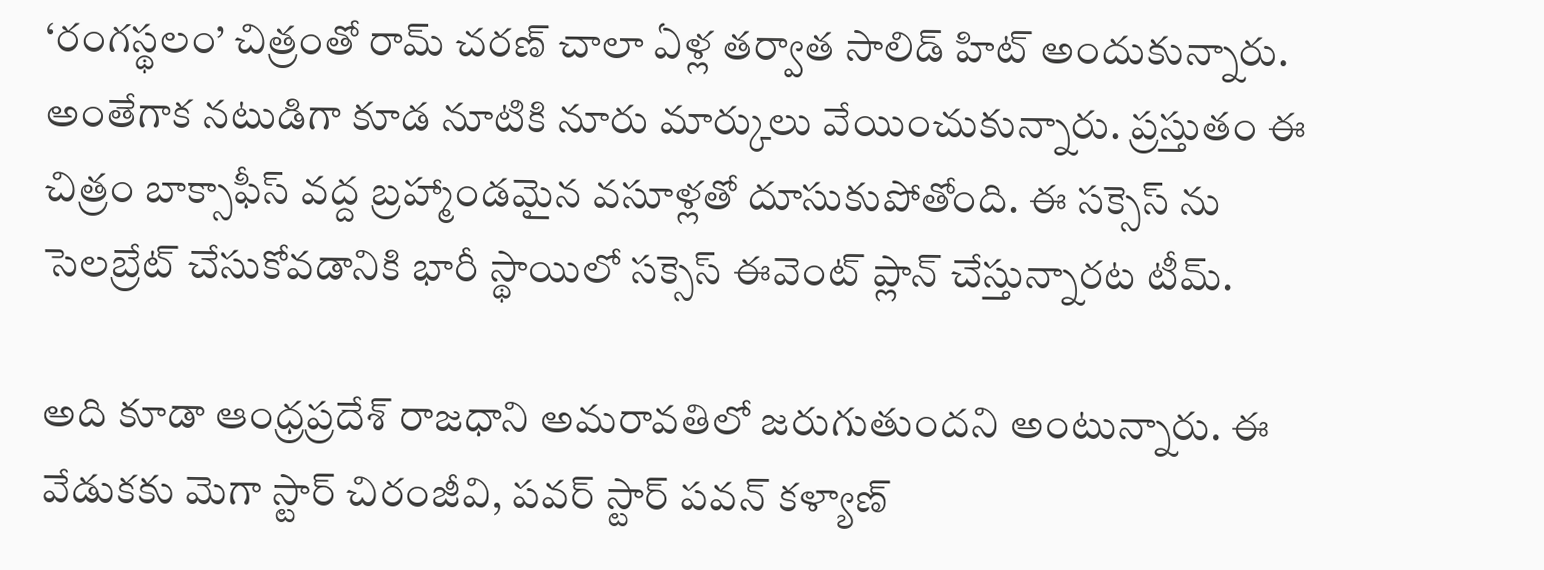‘రంగస్థలం’ చిత్రంతో రామ్ చరణ్ చాలా ఏళ్ల తర్వాత సాలిడ్ హిట్ అందుకున్నారు. అంతేగాక నటుడిగా కూడ నూటికి నూరు మార్కులు వేయించుకున్నారు. ప్రస్తుతం ఈ చిత్రం బాక్సాఫీస్ వద్ద బ్రహ్మాండమైన వసూళ్లతో దూసుకుపోతోంది. ఈ సక్సెస్ ను సెలబ్రేట్ చేసుకోవడానికి భారీ స్థాయిలో సక్సెస్ ఈవెంట్ ప్లాన్ చేస్తున్నారట టీమ్.

అది కూడా ఆంధ్రప్రదేశ్ రాజధాని అమరావతిలో జరుగుతుందని అంటున్నారు. ఈ వేడుకకు మెగా స్టార్ చిరంజీవి, పవర్ స్టార్ పవన్ కళ్యాణ్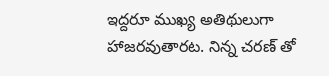ఇద్దరూ ముఖ్య అతిథులుగా హాజరవుతారట. నిన్న చరణ్ తో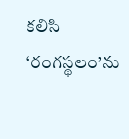కలిసి ‘రంగస్థలం’ను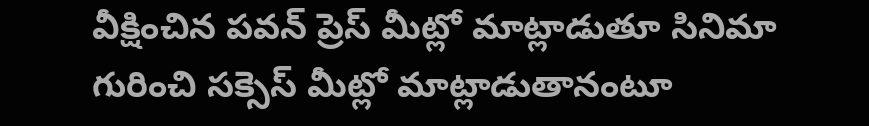వీక్షించిన పవన్ ప్రెస్ మీట్లో మాట్లాడుతూ సినిమా గురించి సక్సెస్ మీట్లో మాట్లాడుతానంటూ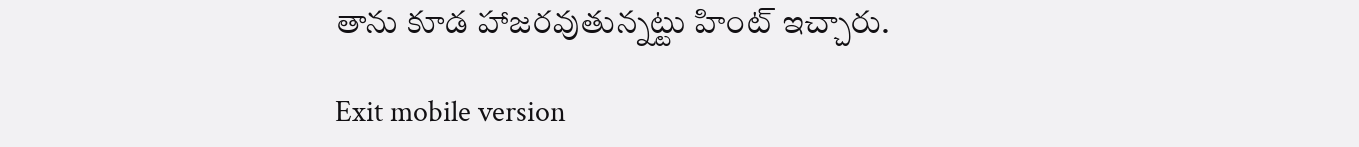తాను కూడ హాజరవుతున్నట్టు హింట్ ఇచ్చారు.

Exit mobile version